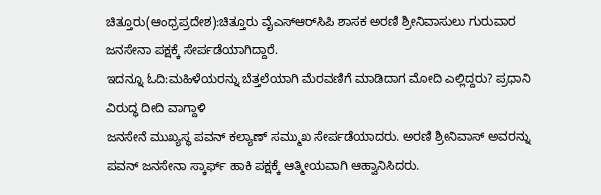ಚಿತ್ತೂರು(ಆಂಧ್ರಪ್ರದೇಶ):ಚಿತ್ತೂರು ವೈಎಸ್‌ಆರ್‌ಸಿಪಿ ಶಾಸಕ ಅರಣಿ ಶ್ರೀನಿವಾಸುಲು ಗುರುವಾರ ಜನಸೇನಾ ಪಕ್ಷಕ್ಕೆ ಸೇರ್ಪಡೆಯಾಗಿದ್ದಾರೆ.
ಇದನ್ನೂ ಓದಿ:ಮಹಿಳೆಯರನ್ನು ಬೆತ್ತಲೆಯಾಗಿ ಮೆರವಣಿಗೆ ಮಾಡಿದಾಗ ಮೋದಿ ಎಲ್ಲಿದ್ದರು? ಪ್ರಧಾನಿ ವಿರುದ್ಧ ದೀದಿ ವಾಗ್ದಾಳಿ
ಜನಸೇನೆ ಮುಖ್ಯಸ್ಥ ಪವನ್ ಕಲ್ಯಾಣ್ ಸಮ್ಮುಖ ಸೇರ್ಪಡೆಯಾದರು. ಅರಣಿ ಶ್ರೀನಿವಾಸ್ ಅವರನ್ನು ಪವನ್ ಜನಸೇನಾ ಸ್ಕಾರ್ಫ್ ಹಾಕಿ ಪಕ್ಷಕ್ಕೆ ಆತ್ಮೀಯವಾಗಿ ಆಹ್ವಾನಿಸಿದರು.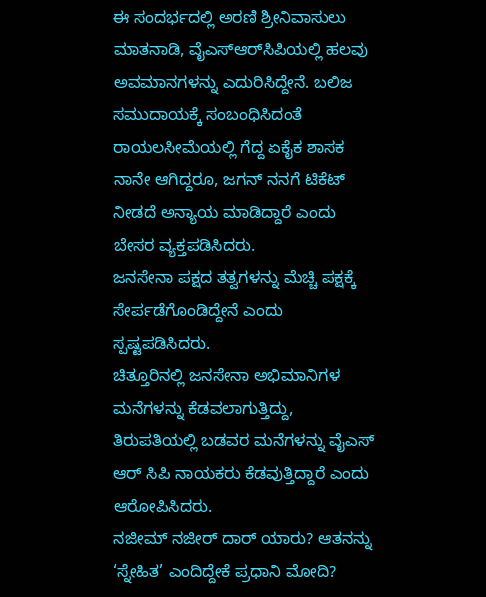ಈ ಸಂದರ್ಭದಲ್ಲಿ ಅರಣಿ ಶ್ರೀನಿವಾಸುಲು ಮಾತನಾಡಿ, ವೈಎಸ್‌ಆರ್‌ಸಿಪಿಯಲ್ಲಿ ಹಲವು ಅವಮಾನಗಳನ್ನು ಎದುರಿಸಿದ್ದೇನೆ. ಬಲಿಜ ಸಮುದಾಯಕ್ಕೆ ಸಂಬಂಧಿಸಿದಂತೆ ರಾಯಲಸೀಮೆಯಲ್ಲಿ ಗೆದ್ದ ಏಕೈಕ ಶಾಸಕ ನಾನೇ ಆಗಿದ್ದರೂ, ಜಗನ್ ನನಗೆ ಟಿಕೆಟ್ ನೀಡದೆ ಅನ್ಯಾಯ ಮಾಡಿದ್ದಾರೆ ಎಂದು ಬೇಸರ ವ್ಯಕ್ತಪಡಿಸಿದರು.
ಜನಸೇನಾ ಪಕ್ಷದ ತತ್ವಗಳನ್ನು ಮೆಚ್ಚಿ ಪಕ್ಷಕ್ಕೆ ಸೇರ್ಪಡೆಗೊಂಡಿದ್ದೇನೆ ಎಂದು ಸ್ಪಷ್ಟಪಡಿಸಿದರು.
ಚಿತ್ತೂರಿನಲ್ಲಿ ಜನಸೇನಾ ಅಭಿಮಾನಿಗಳ ಮನೆಗಳನ್ನು ಕೆಡವಲಾಗುತ್ತಿದ್ದು, ತಿರುಪತಿಯಲ್ಲಿ ಬಡವರ ಮನೆಗಳನ್ನು ವೈಎಸ್ ಆರ್ ಸಿಪಿ ನಾಯಕರು ಕೆಡವುತ್ತಿದ್ದಾರೆ ಎಂದು ಆರೋಪಿಸಿದರು.
ನಜೀಮ್ ನಜೀರ್ ದಾರ್ ಯಾರು? ಆತನನ್ನು ‘ಸ್ನೇಹಿತ’ ಎಂದಿದ್ದೇಕೆ ಪ್ರಧಾನಿ ಮೋದಿ?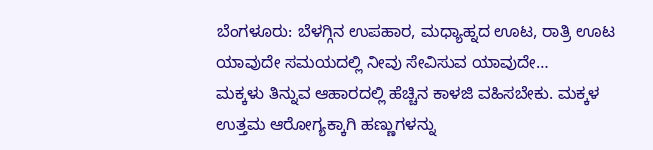ಬೆಂಗಳೂರು: ಬೆಳಗ್ಗಿನ ಉಪಹಾರ, ಮಧ್ಯಾಹ್ನದ ಊಟ, ರಾತ್ರಿ ಊಟ ಯಾವುದೇ ಸಮಯದಲ್ಲಿ ನೀವು ಸೇವಿಸುವ ಯಾವುದೇ…
ಮಕ್ಕಳು ತಿನ್ನುವ ಆಹಾರದಲ್ಲಿ ಹೆಚ್ಚಿನ ಕಾಳಜಿ ವಹಿಸಬೇಕು. ಮಕ್ಕಳ ಉತ್ತಮ ಆರೋಗ್ಯಕ್ಕಾಗಿ ಹಣ್ಣುಗಳನ್ನು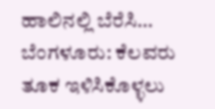ಹಾಲಿನಲ್ಲಿ ಬೆರೆಸಿ…
ಬೆಂಗಳೂರು: ಕೆಲವರು ತೂಕ ಇಳಿಸಿಕೊಳ್ಳಲು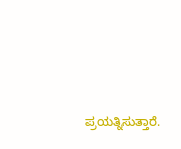ಪ್ರಯತ್ನಿಸುತ್ತಾರೆ.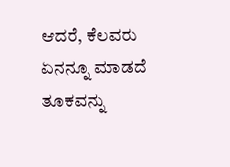ಆದರೆ, ಕೆಲವರು ಏನನ್ನೂ ಮಾಡದೆ ತೂಕವನ್ನು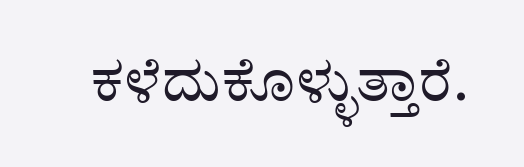ಕಳೆದುಕೊಳ್ಳುತ್ತಾರೆ.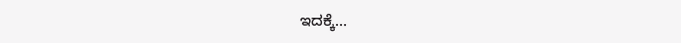ಇದಕ್ಕೆ…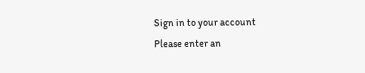Sign in to your account
Please enter an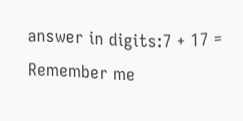answer in digits:7 + 17 =
Remember me